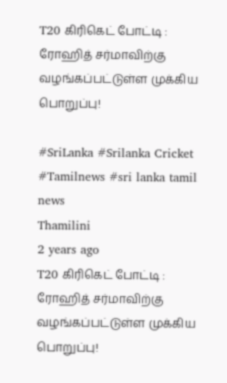T20 கிரிகெட் போட்டி : ரோஹித் சர்மாவிற்கு வழங்கப்பட்டுள்ள முக்கிய பொறுப்பு!

#SriLanka #Srilanka Cricket #Tamilnews #sri lanka tamil news
Thamilini
2 years ago
T20 கிரிகெட் போட்டி :   ரோஹித் சர்மாவிற்கு வழங்கப்பட்டுள்ள முக்கிய பொறுப்பு!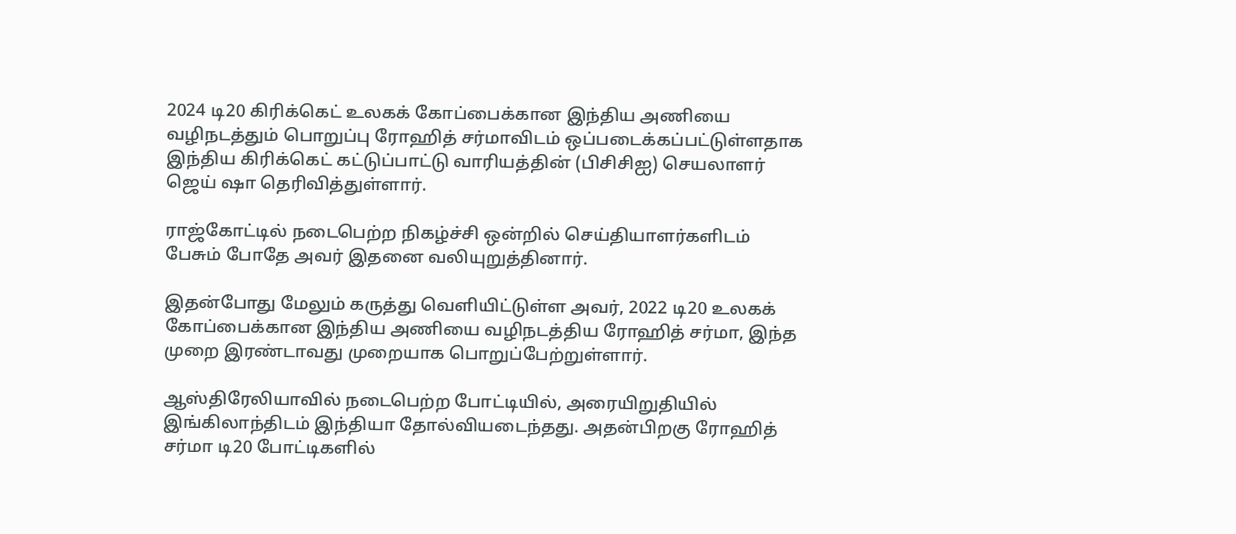2024 டி20 கிரிக்கெட் உலகக் கோப்பைக்கான இந்திய அணியை வழிநடத்தும் பொறுப்பு ரோஹித் சர்மாவிடம் ஒப்படைக்கப்பட்டுள்ளதாக இந்திய கிரிக்கெட் கட்டுப்பாட்டு வாரியத்தின் (பிசிசிஐ) செயலாளர் ஜெய் ஷா தெரிவித்துள்ளார்.

ராஜ்கோட்டில் நடைபெற்ற நிகழ்ச்சி ஒன்றில் செய்தியாளர்களிடம் பேசும் போதே அவர் இதனை வலியுறுத்தினார்.

இதன்போது மேலும் கருத்து வெளியிட்டுள்ள அவர், 2022 டி20 உலகக் கோப்பைக்கான இந்திய அணியை வழிநடத்திய ரோஹித் சர்மா, இந்த முறை இரண்டாவது முறையாக பொறுப்பேற்றுள்ளார்.

ஆஸ்திரேலியாவில் நடைபெற்ற போட்டியில், அரையிறுதியில் இங்கிலாந்திடம் இந்தியா தோல்வியடைந்தது. அதன்பிறகு ரோஹித் சர்மா டி20 போட்டிகளில்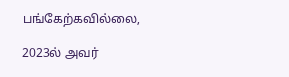பங்கேற்கவில்லை,

2023ல் அவர்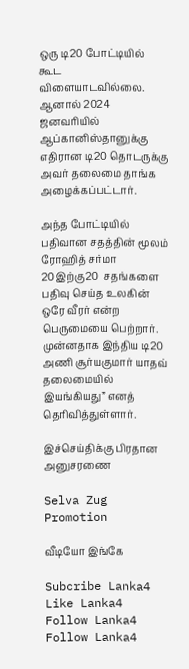ஒரு டி20 போட்டியில் கூட விளையாடவில்லை. ஆனால் 2024 ஜனவரியில் ஆப்கானிஸ்தானுக்கு எதிரான டி20 தொடருக்கு அவர் தலைமை தாங்க அழைக்கப்பட்டார்.

அந்த போட்டியில் பதிவான சதத்தின் மூலம் ரோஹித் சர்மா 20இற்கு20  சதங்களை பதிவு செய்த உலகின் ஒரே வீரர் என்ற பெருமையை பெற்றார். முன்னதாக இந்திய டி20 அணி சூர்யகுமார் யாதவ் தலைமையில் இயங்கியது” எனத் தெரிவித்துள்ளார்.

இச்செய்திக்கு பிரதான அனுசரணை

Selva Zug Promotion

வீடியோ இங்கே

Subcribe Lanka4
Like Lanka4
Follow Lanka4
Follow Lanka4